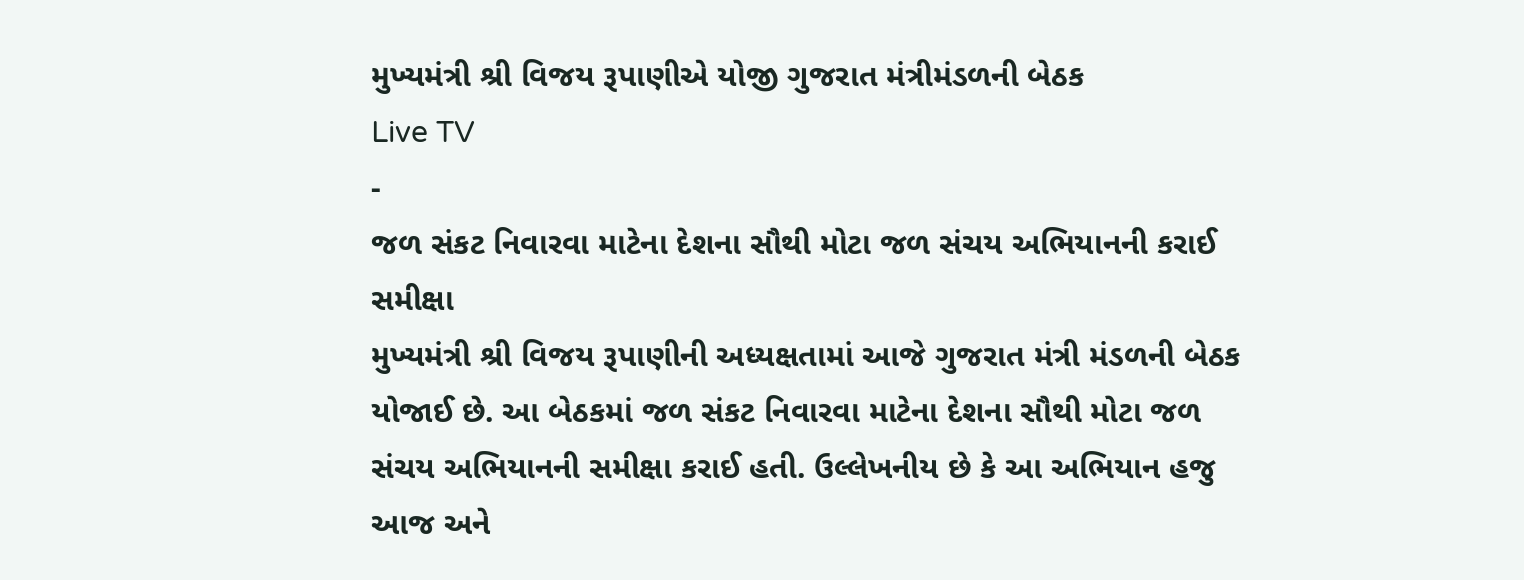મુખ્યમંત્રી શ્રી વિજય રૂપાણીએ યોજી ગુજરાત મંત્રીમંડળની બેઠક
Live TV
-
જળ સંકટ નિવારવા માટેના દેશના સૌથી મોટા જળ સંચય અભિયાનની કરાઈ સમીક્ષા
મુખ્યમંત્રી શ્રી વિજય રૂપાણીની અધ્યક્ષતામાં આજે ગુજરાત મંત્રી મંડળની બેઠક યોજાઈ છે. આ બેઠકમાં જળ સંકટ નિવારવા માટેના દેશના સૌથી મોટા જળ સંચય અભિયાનની સમીક્ષા કરાઈ હતી. ઉલ્લેખનીય છે કે આ અભિયાન હજુ આજ અને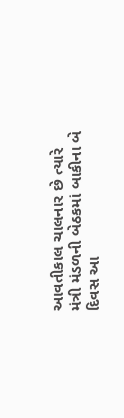આવતીકાલ ચાલનાર છે ત્યારે મંત્રી મંડળની બેઠકમાં બાકીના બે દિવસ આ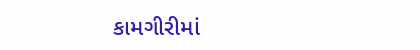કામગીરીમાં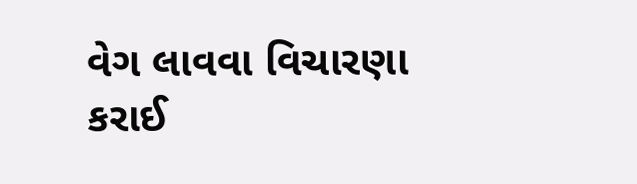વેગ લાવવા વિચારણા કરાઈ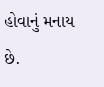હોવાનું મનાય છે.